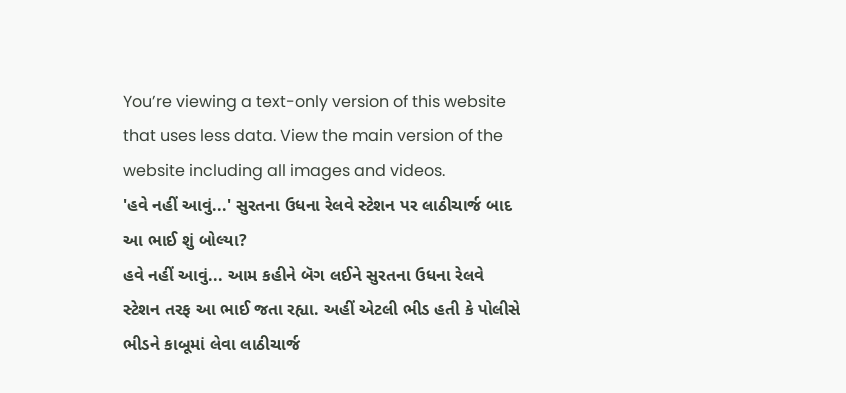You’re viewing a text-only version of this website that uses less data. View the main version of the website including all images and videos.
'હવે નહીં આવું...' સુરતના ઉધના રેલવે સ્ટેશન પર લાઠીચાર્જ બાદ આ ભાઈ શું બોલ્યા?
હવે નહીં આવું... આમ કહીને બૅગ લઈને સુરતના ઉધના રેલવે સ્ટેશન તરફ આ ભાઈ જતા રહ્યા. અહીં એટલી ભીડ હતી કે પોલીસે ભીડને કાબૂમાં લેવા લાઠીચાર્જ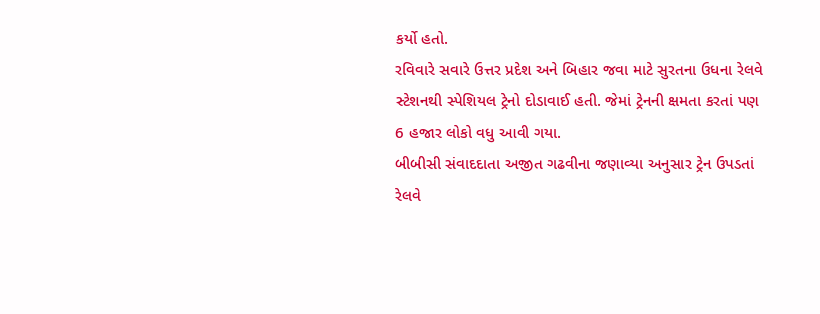કર્યો હતો.
રવિવારે સવારે ઉત્તર પ્રદેશ અને બિહાર જવા માટે સુરતના ઉધના રેલવે સ્ટેશનથી સ્પેશિયલ ટ્રેનો દોડાવાઈ હતી. જેમાં ટ્રેનની ક્ષમતા કરતાં પણ 6 હજાર લોકો વધુ આવી ગયા.
બીબીસી સંવાદદાતા અજીત ગઢવીના જણાવ્યા અનુસાર ટ્રેન ઉપડતાં રેલવે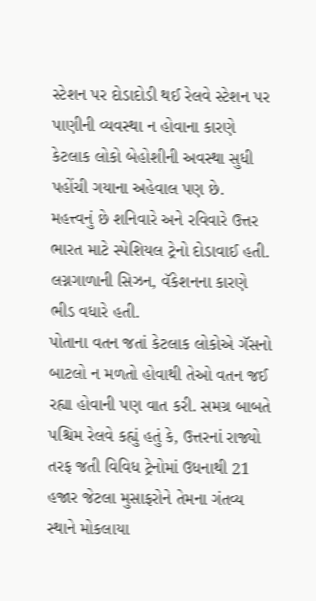સ્ટેશન પર દોડાદોડી થઈ રેલવે સ્ટેશન પર પાણીની વ્યવસ્થા ન હોવાના કારણે કેટલાક લોકો બેહોશીની અવસ્થા સુધી પહોંચી ગયાના અહેવાલ પણ છે.
મહત્ત્વનું છે શનિવારે અને રવિવારે ઉત્તર ભારત માટે સ્પેશિયલ ટ્રેનો દોડાવાઈ હતી. લગ્નગાળાની સિઝન, વૅકેશનના કારણે ભીડ વધારે હતી.
પોતાના વતન જતાં કેટલાક લોકોએ ગૅસનો બાટલો ન મળતો હોવાથી તેઓ વતન જઈ રહ્યા હોવાની પણ વાત કરી. સમગ્ર બાબતે પશ્ચિમ રેલવે કહ્યું હતું કે, ઉત્તરનાં રાજ્યો તરફ જતી વિવિધ ટ્રેનોમાં ઉધનાથી 21 હજાર જેટલા મુસાફરોને તેમના ગંતવ્ય સ્થાને મોકલાયા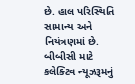છે. હાલ પરિસ્થિતિ સામાન્ય અને નિયંત્રણમાં છે.
બીબીસી માટે કલેક્ટિવ ન્યૂઝરૂમનું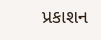પ્રકાશન